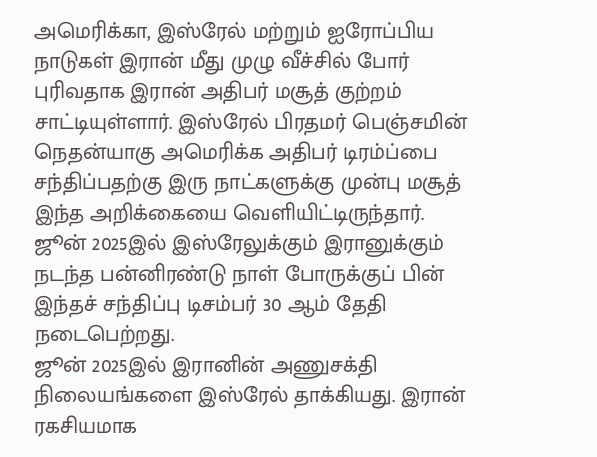அமெரிக்கா, இஸ்ரேல் மற்றும் ஐரோப்பிய நாடுகள் இரான் மீது முழு வீச்சில் போர் புரிவதாக இரான் அதிபர் மசூத் குற்றம் சாட்டியுள்ளார். இஸ்ரேல் பிரதமர் பெஞ்சமின் நெதன்யாகு அமெரிக்க அதிபர் டிரம்ப்பை சந்திப்பதற்கு இரு நாட்களுக்கு முன்பு மசூத் இந்த அறிக்கையை வெளியிட்டிருந்தார். ஜூன் 2025இல் இஸ்ரேலுக்கும் இரானுக்கும் நடந்த பன்னிரண்டு நாள் போருக்குப் பின் இந்தச் சந்திப்பு டிசம்பர் 30 ஆம் தேதி நடைபெற்றது.
ஜூன் 2025இல் இரானின் அணுசக்தி நிலையங்களை இஸ்ரேல் தாக்கியது. இரான் ரகசியமாக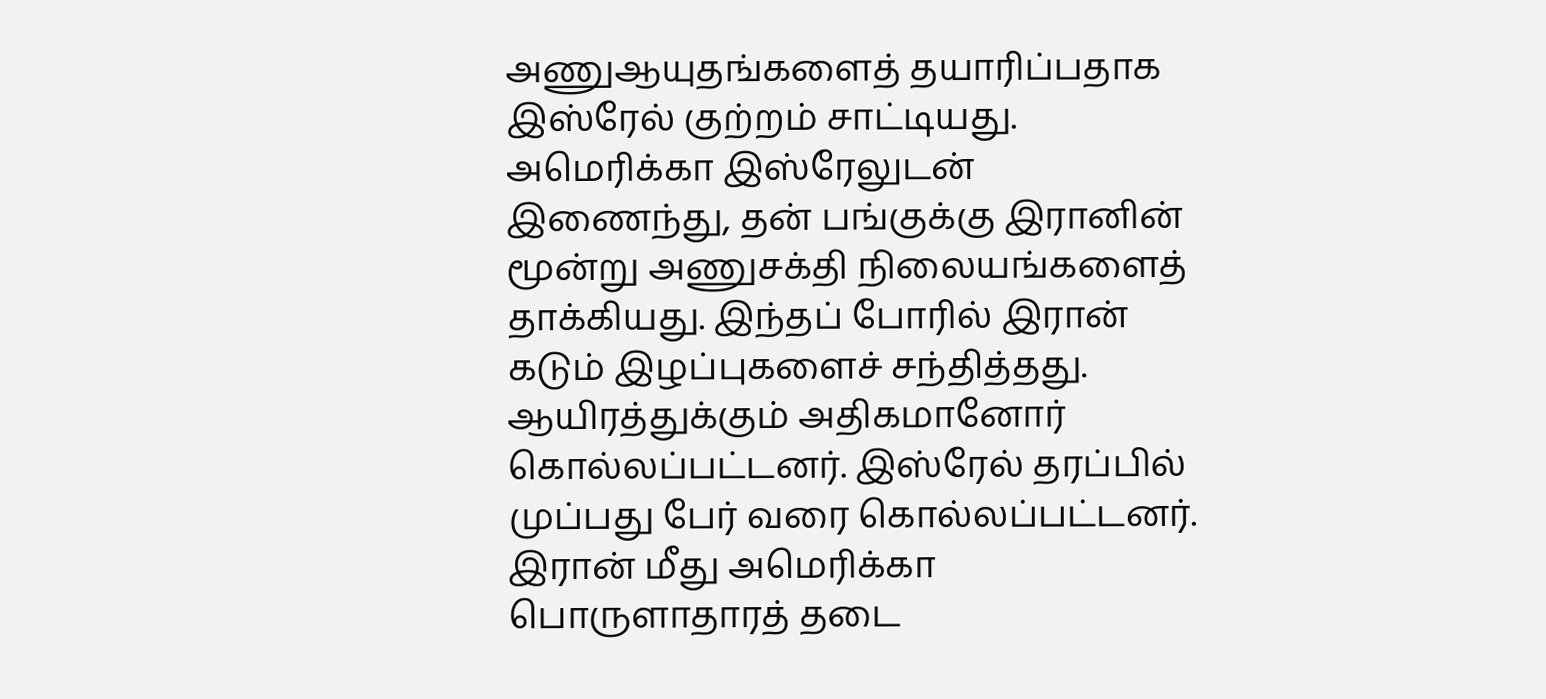அணுஆயுதங்களைத் தயாரிப்பதாக இஸ்ரேல் குற்றம் சாட்டியது. அமெரிக்கா இஸ்ரேலுடன் இணைந்து, தன் பங்குக்கு இரானின் மூன்று அணுசக்தி நிலையங்களைத் தாக்கியது. இந்தப் போரில் இரான் கடும் இழப்புகளைச் சந்தித்தது. ஆயிரத்துக்கும் அதிகமானோர் கொல்லப்பட்டனர். இஸ்ரேல் தரப்பில் முப்பது பேர் வரை கொல்லப்பட்டனர்.
இரான் மீது அமெரிக்கா பொருளாதாரத் தடை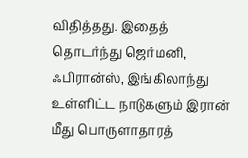விதித்தது. இதைத் தொடர்ந்து ஜெர்மனி, ஃபிரான்ஸ், இங்கிலாந்து உள்ளிட்ட நாடுகளும் இரான் மீது பொருளாதாரத்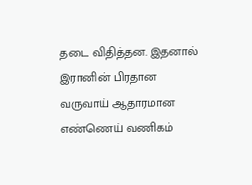தடை விதித்தன. இதனால் இரானின் பிரதான வருவாய் ஆதாரமான எண்ணெய் வணிகம்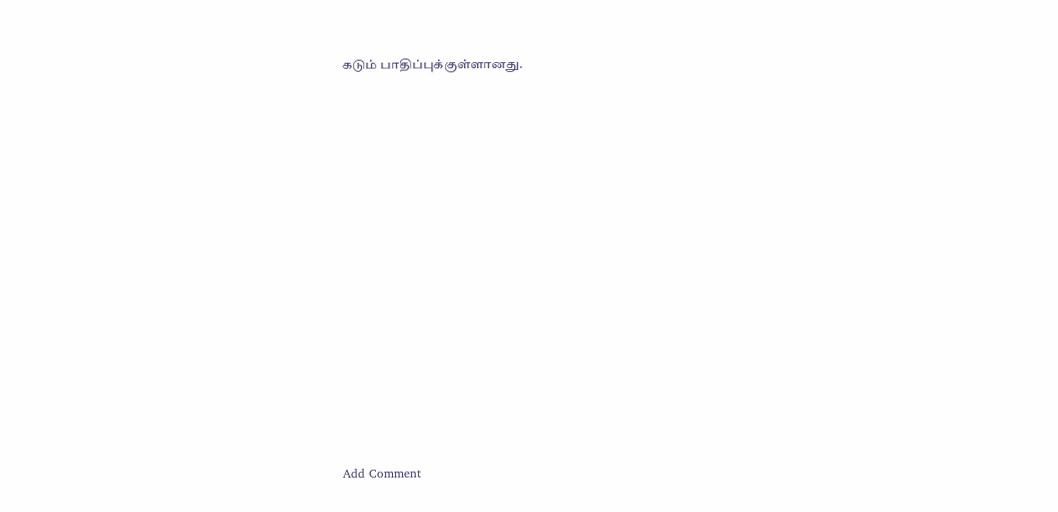கடும் பாதிப்புக்குள்ளானது.















Add Comment